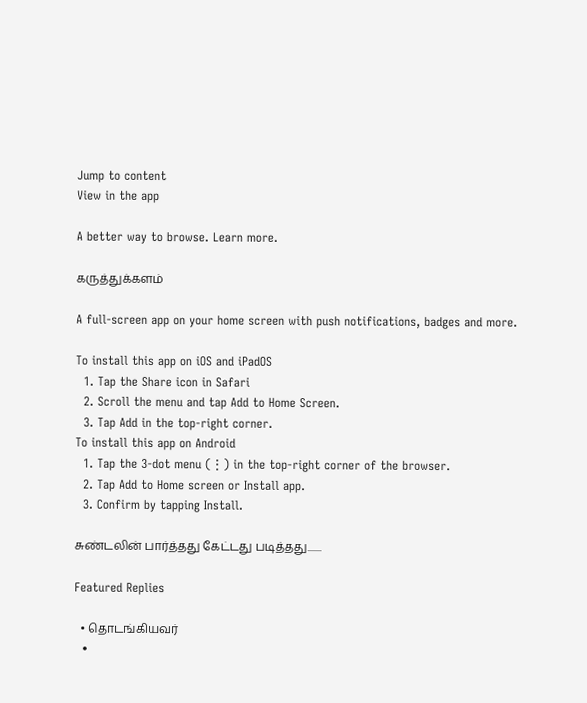Jump to content
View in the app

A better way to browse. Learn more.

கருத்துக்களம்

A full-screen app on your home screen with push notifications, badges and more.

To install this app on iOS and iPadOS
  1. Tap the Share icon in Safari
  2. Scroll the menu and tap Add to Home Screen.
  3. Tap Add in the top-right corner.
To install this app on Android
  1. Tap the 3-dot menu (⋮) in the top-right corner of the browser.
  2. Tap Add to Home screen or Install app.
  3. Confirm by tapping Install.

சுண்டலின் பார்த்தது கேட்டது படித்தது.......

Featured Replies

  • தொடங்கியவர்
  •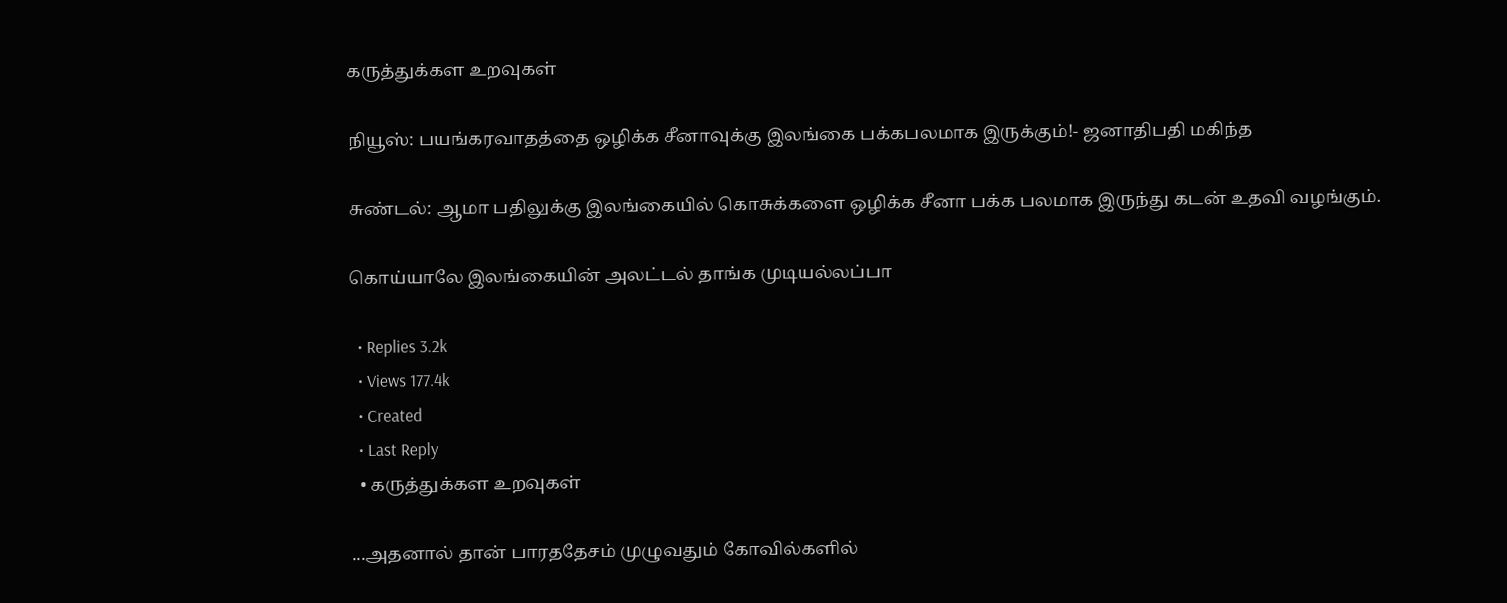கருத்துக்கள உறவுகள்

நியூஸ்: பயங்கரவாதத்தை ஒழிக்க சீனாவுக்கு இலங்கை பக்கபலமாக இருக்கும்!- ஜனாதிபதி மகிந்த

சுண்டல்: ஆமா பதிலுக்கு இலங்கையில் கொசுக்களை ஒழிக்க சீனா பக்க பலமாக இருந்து கடன் உதவி வழங்கும்.

கொய்யாலே இலங்கையின் அலட்டல் தாங்க முடியல்லப்பா

  • Replies 3.2k
  • Views 177.4k
  • Created
  • Last Reply
  • கருத்துக்கள உறவுகள்

...அதனால் தான் பாரததேசம் முழுவதும் கோவில்களில்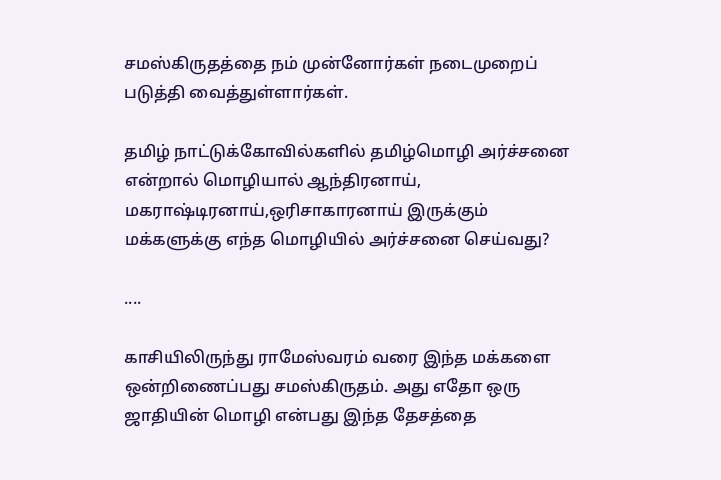சமஸ்கிருதத்தை நம் முன்னோர்கள் நடைமுறைப் படுத்தி வைத்துள்ளார்கள்.

தமிழ் நாட்டுக்கோவில்களில் தமிழ்மொழி அர்ச்சனை என்றால் மொழியால் ஆந்திரனாய், மகராஷ்டிரனாய்,ஒரிசாகாரனாய் இருக்கும் மக்களுக்கு எந்த மொழியில் அர்ச்சனை செய்வது?

....

காசியிலிருந்து ராமேஸ்வரம் வரை இந்த மக்களை ஒன்றிணைப்பது சமஸ்கிருதம். அது எதோ ஒரு ஜாதியின் மொழி என்பது இந்த தேசத்தை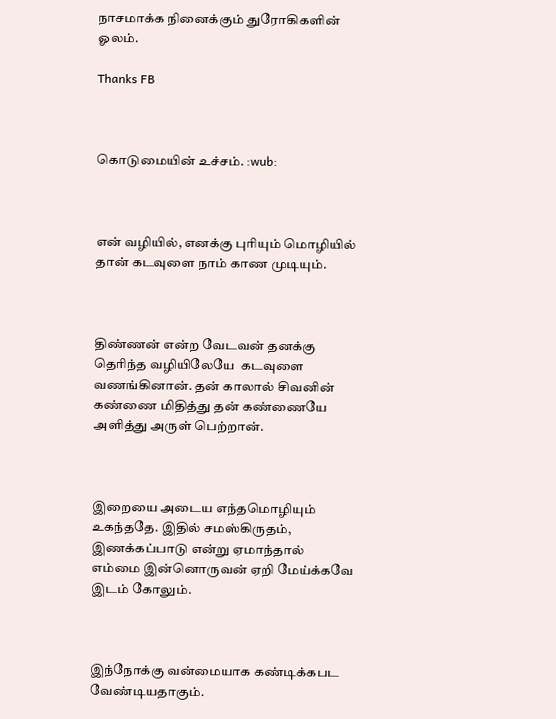நாசமாக்க நினைக்கும் துரோகிகளின் ஓலம்.

Thanks FB



கொடுமையின் உச்சம். :wub:



என் வழியில், எனக்கு புரியும் மொழியில் தான் கடவுளை நாம் காண முடியும்.



திண்ணன் என்ற வேடவன் தனக்கு தெரிந்த வழியிலேயே  கடவுளை வணங்கினான். தன் காலால் சிவனின் கண்ணை மிதித்து தன் கண்ணையே அளித்து அருள் பெற்றான்.



இறையை அடைய எந்தமொழியும் உகந்ததே. இதில் சமஸ்கிருதம், இணக்கப்பாடு என்று ஏமாந்தால் எம்மை இன்னொருவன் ஏறி மேய்க்கவே இடம் கோலும்.



இந்நோக்கு வன்மையாக கண்டிக்கபட வேண்டியதாகும்.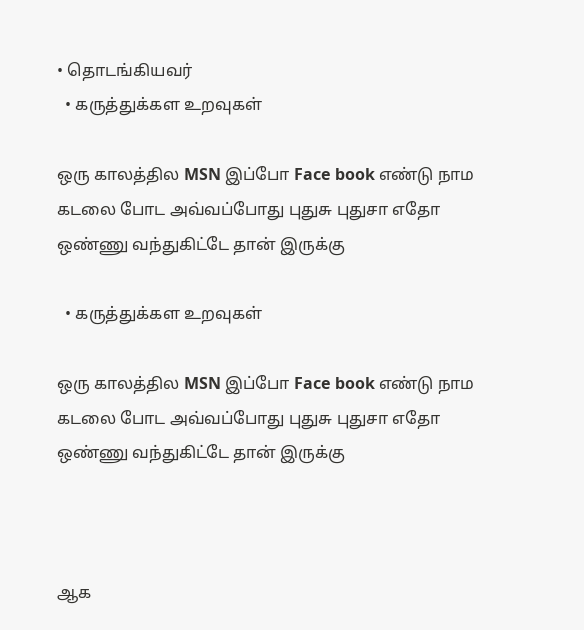• தொடங்கியவர்
  • கருத்துக்கள உறவுகள்

ஒரு காலத்தில MSN இப்போ Face book எண்டு நாம கடலை போட அவ்வப்போது புதுசு புதுசா எதோ ஒண்ணு வந்துகிட்டே தான் இருக்கு

  • கருத்துக்கள உறவுகள்

ஒரு காலத்தில MSN இப்போ Face book எண்டு நாம கடலை போட அவ்வப்போது புதுசு புதுசா எதோ ஒண்ணு வந்துகிட்டே தான் இருக்கு



ஆக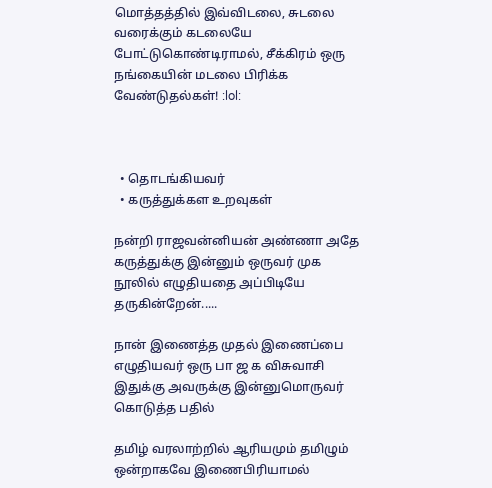மொத்தத்தில் இவ்விடலை, சுடலை வரைக்கும் கடலையே போட்டுகொண்டிராமல், சீக்கிரம் ஒரு நங்கையின் மடலை பிரிக்க வேண்டுதல்கள்! :lol:



  • தொடங்கியவர்
  • கருத்துக்கள உறவுகள்

நன்றி ராஜவன்னியன் அண்ணா அதே கருத்துக்கு இன்னும் ஒருவர் முக நூலில் எழுதியதை அப்பிடியே தருகின்றேன்.....

நான் இணைத்த முதல் இணைப்பை எழுதியவர் ஒரு பா ஜ க விசுவாசி இதுக்கு அவருக்கு இன்னுமொருவர் கொடுத்த பதில்

தமிழ் வரலாற்றில் ஆரியமும் தமிழும் ஒன்றாகவே இணைபிரியாமல்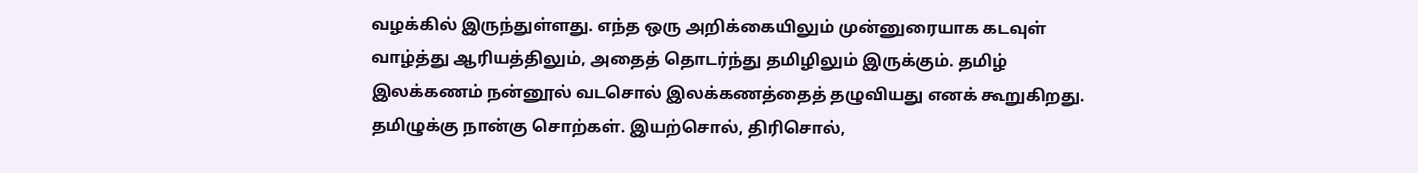வழக்கில் இருந்துள்ளது. எந்த ஒரு அறிக்கையிலும் முன்னுரையாக கடவுள் வாழ்த்து ஆரியத்திலும், அதைத் தொடர்ந்து தமிழிலும் இருக்கும். தமிழ் இலக்கணம் நன்னூல் வடசொல் இலக்கணத்தைத் தழுவியது எனக் கூறுகிறது. தமிழுக்கு நான்கு சொற்கள். இயற்சொல், திரிசொல்,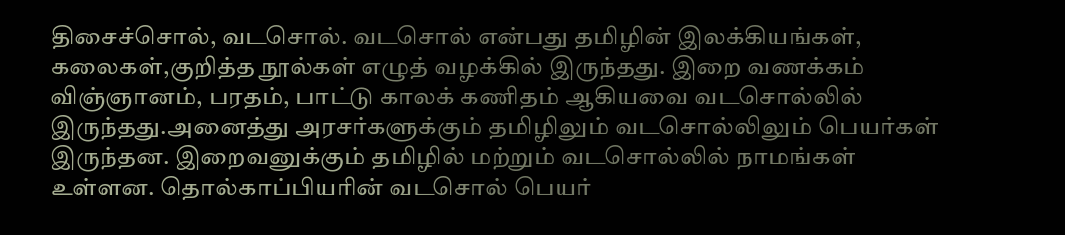திசைச்சொல், வடசொல். வடசொல் என்பது தமிழின் இலக்கியங்கள், கலைகள்,குறித்த நூல்கள் எழுத் வழக்கில் இருந்தது. இறை வணக்கம் விஞ்ஞானம், பரதம், பாட்டு காலக் கணிதம் ஆகியவை வடசொல்லில் இருந்தது.அனைத்து அரசர்களுக்கும் தமிழிலும் வடசொல்லிலும் பெயர்கள் இருந்தன. இறைவனுக்கும் தமிழில் மற்றும் வடசொல்லில் நாமங்கள் உள்ளன. தொல்காப்பியரின் வடசொல் பெயர்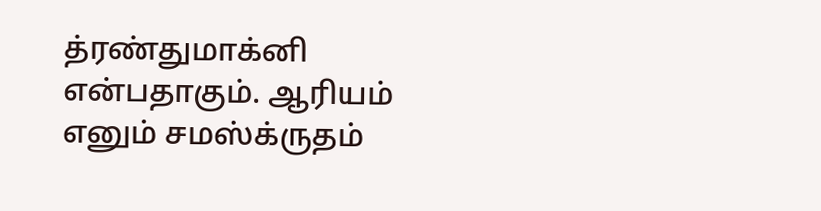த்ரண்துமாக்னி என்பதாகும். ஆரியம் எனும் சமஸ்க்ருதம்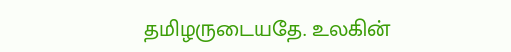தமிழருடையதே. உலகின்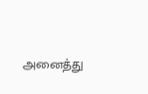அனைத்து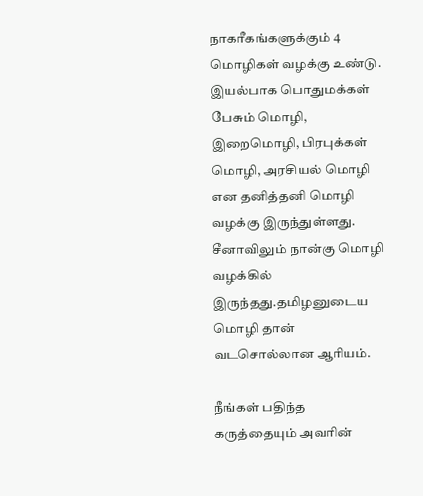நாகரீகங்களுக்கும் 4 மொழிகள் வழக்கு உண்டு. இயல்பாக பொதுமக்கள் பேசும் மொழி, இறைமொழி, பிரபுக்கள் மொழி, அரசியல் மொழி என தனித்தனி மொழி வழக்கு இருந்துள்ளது. சீனாவிலும் நான்கு மொழி வழக்கில் இருந்தது.தமிழனுடைய மொழி தான் வடசொல்லான ஆரியம்.

நீங்கள் பதிந்த கருத்தையும் அவரின்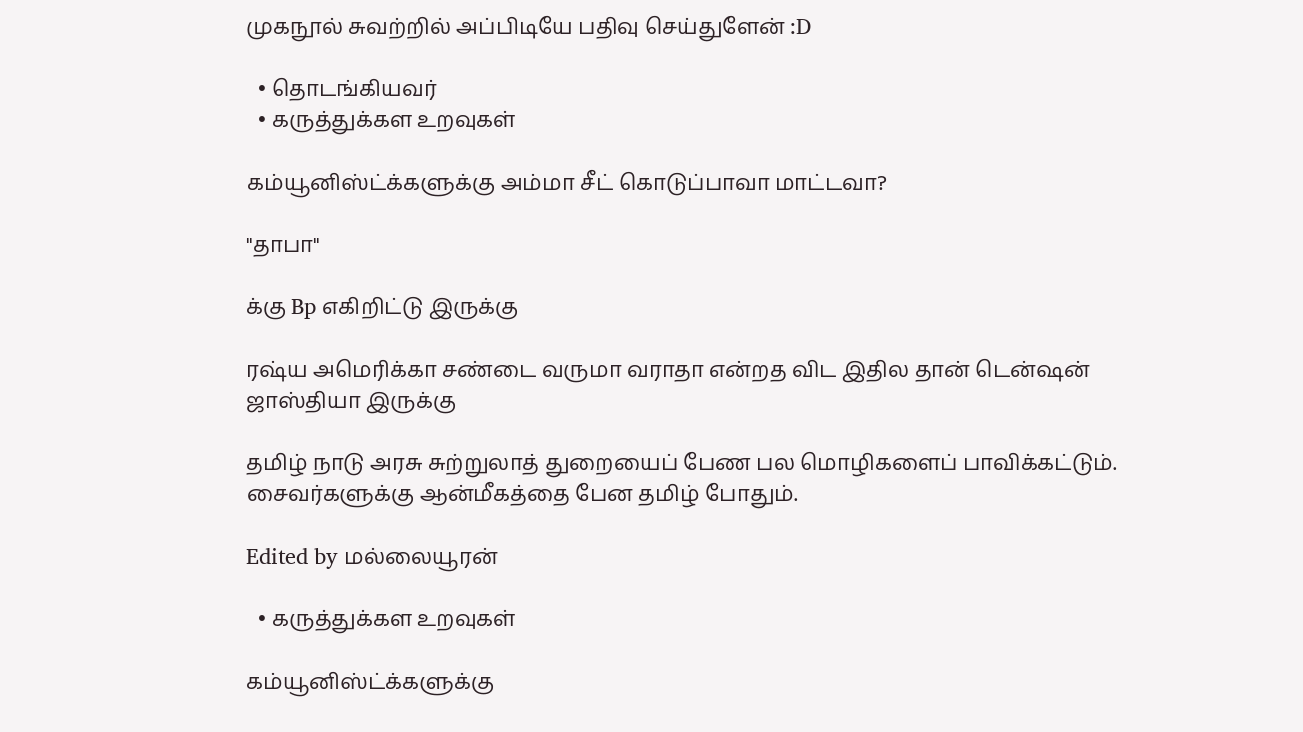முகநூல் சுவற்றில் அப்பிடியே பதிவு செய்துளேன் :D

  • தொடங்கியவர்
  • கருத்துக்கள உறவுகள்

கம்யூனிஸ்ட்க்களுக்கு அம்மா சீட் கொடுப்பாவா மாட்டவா?

"தாபா"

க்கு Bp எகிறிட்டு இருக்கு

ரஷ்ய அமெரிக்கா சண்டை வருமா வராதா என்றத விட இதில தான் டென்ஷன் ஜாஸ்தியா இருக்கு

தமிழ் நாடு அரசு சுற்றுலாத் துறையைப் பேண பல மொழிகளைப் பாவிக்கட்டும். சைவர்களுக்கு ஆன்மீகத்தை பேன தமிழ் போதும்.

Edited by மல்லையூரன்

  • கருத்துக்கள உறவுகள்

கம்யூனிஸ்ட்க்களுக்கு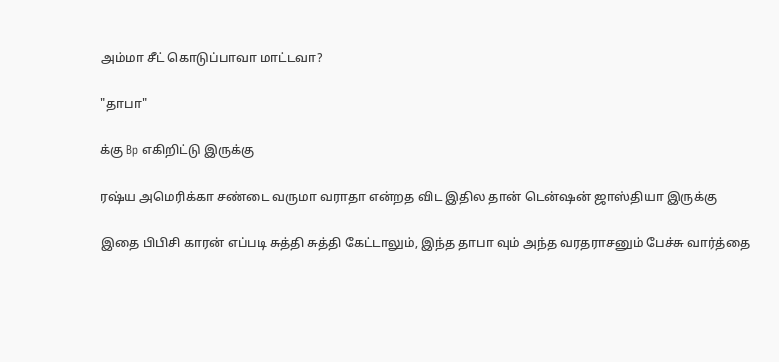அம்மா சீட் கொடுப்பாவா மாட்டவா?

"தாபா"

க்கு Bp எகிறிட்டு இருக்கு

ரஷ்ய அமெரிக்கா சண்டை வருமா வராதா என்றத விட இதில தான் டென்ஷன் ஜாஸ்தியா இருக்கு

இதை பிபிசி காரன் எப்படி சுத்தி சுத்தி கேட்டாலும், இந்த தாபா வும் அந்த வரதராசனும் பேச்சு வார்த்தை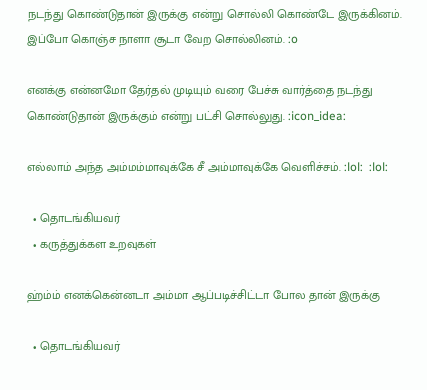நடந்து கொண்டுதான் இருக்கு என்று சொல்லி கொண்டே இருக்கினம். இப்போ கொஞ்ச நாளா சூடா வேற சொல்லினம். :o

எனக்கு என்னமோ தேர்தல் முடியும் வரை பேச்சு வார்த்தை நடந்து கொண்டுதான் இருக்கும் என்று பட்சி சொல்லுது. :icon_idea:

எல்லாம் அந்த அம்மம்மாவுக்கே சீ அம்மாவுக்கே வெளிச்சம். :lol:  :lol:

  • தொடங்கியவர்
  • கருத்துக்கள உறவுகள்

ஹ்ம்ம் எனக்கென்னடா அம்மா ஆப்படிச்சிட்டா போல தான் இருக்கு

  • தொடங்கியவர்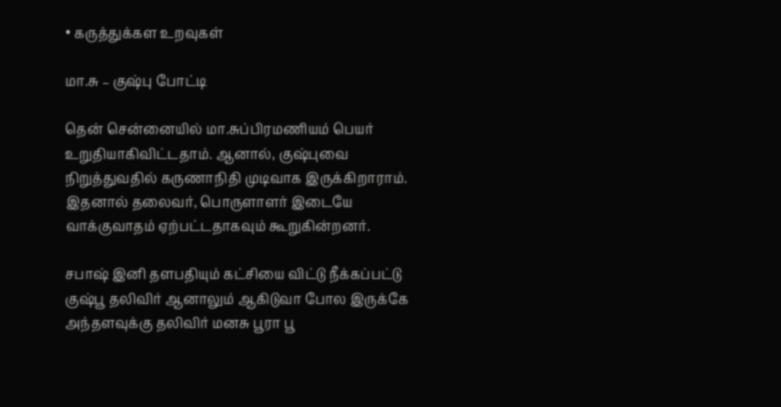• கருத்துக்கள உறவுகள்

மா.சு – குஷ்பு போட்டி

தென் சென்னையில் மா.சுப்பிரமணியம் பெயர் உறுதியாகிவிட்டதாம். ஆனால், குஷ்புவை நிறுத்துவதில் கருணாநிதி முடிவாக இருக்கிறாராம். இதனால் தலைவர், பொருளாளர் இடையே வாக்குவாதம் ஏற்பட்டதாகவும் கூறுகின்றனர்.

சபாஷ் இனி தளபதியும் கட்சியை விட்டு நீக்கப்பட்டு குஷ்பூ தலிவிர் ஆனாலும் ஆகிடுவா போல இருக்கே அந்தளவுக்கு தலிவிர் மனசு பூரா பூ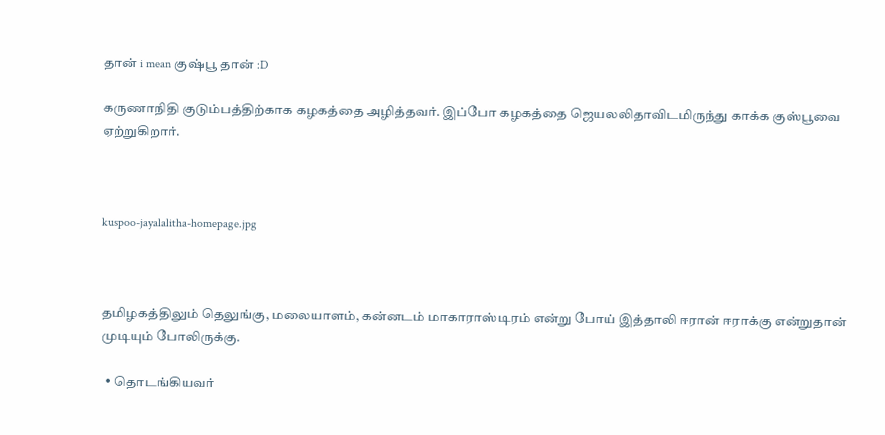தான் i mean குஷ்பூ தான் :D

கருணாநிதி குடும்பத்திற்காக கழகத்தை அழித்தவர். இப்போ கழகத்தை ஜெயலலிதாவிடமிருந்து காக்க குஸ்பூவை ஏற்றுகிறார்.



kuspoo-jayalalitha-homepage.jpg



தமிழகத்திலும் தெலுங்கு, மலையாளம், கன்னடம் மாகாராஸ்டிரம் என்று போய் இத்தாலி ஈரான் ஈராக்கு என்றுதான் முடியும் போலிருக்கு.

  • தொடங்கியவர்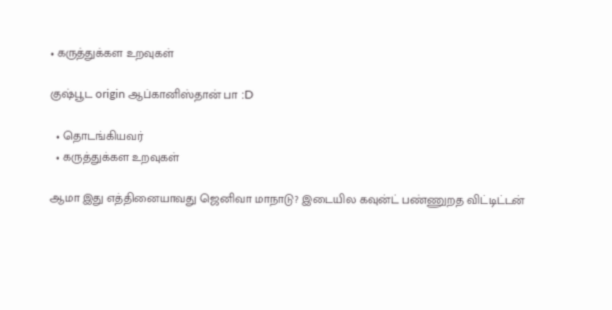• கருத்துக்கள உறவுகள்

குஷ்பூட origin ஆப்கானிஸ்தான் பா :D

  • தொடங்கியவர்
  • கருத்துக்கள உறவுகள்

ஆமா இது எத்தினையாவது ஜெனிவா மாநாடு? இடையில கவுன்ட் பண்ணுறத விட்டிட்டன்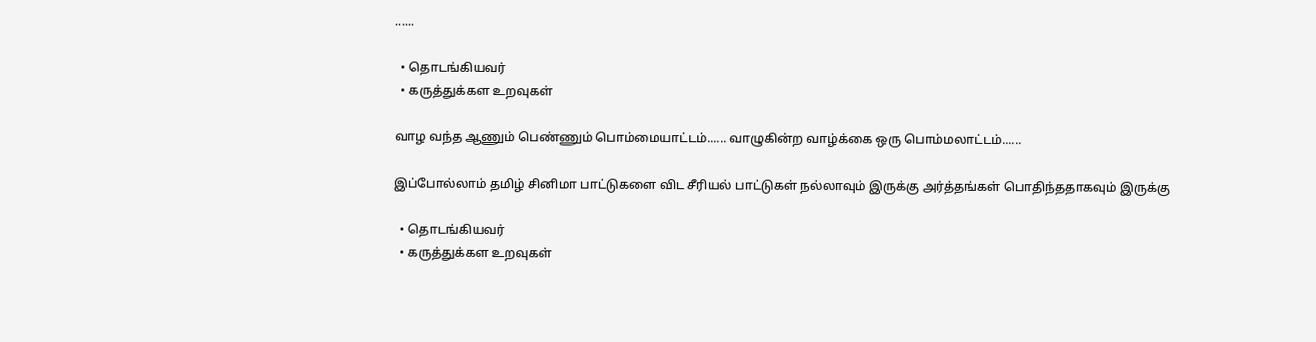......

  • தொடங்கியவர்
  • கருத்துக்கள உறவுகள்

வாழ வந்த ஆணும் பெண்ணும் பொம்மையாட்டம்...... வாழுகின்ற வாழ்க்கை ஒரு பொம்மலாட்டம்......

இப்போல்லாம் தமிழ் சினிமா பாட்டுகளை விட சீரியல் பாட்டுகள் நல்லாவும் இருக்கு அர்த்தங்கள் பொதிந்ததாகவும் இருக்கு

  • தொடங்கியவர்
  • கருத்துக்கள உறவுகள்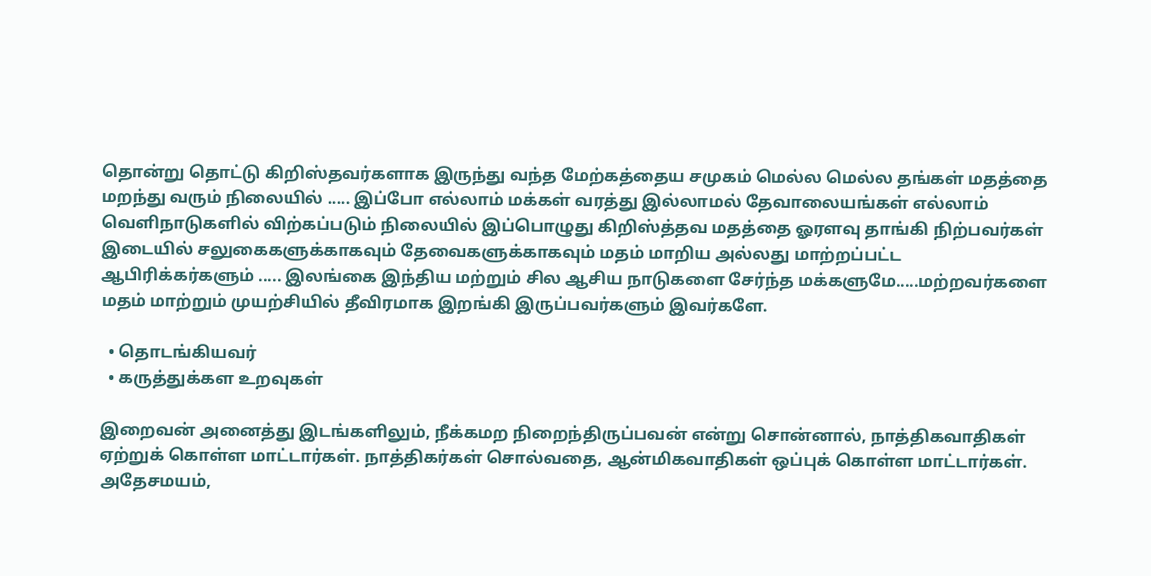தொன்று தொட்டு கிறிஸ்தவர்களாக இருந்து வந்த மேற்கத்தைய சமுகம் மெல்ல மெல்ல தங்கள் மதத்தை மறந்து வரும் நிலையில் ..... இப்போ எல்லாம் மக்கள் வரத்து இல்லாமல் தேவாலையங்கள் எல்லாம் வெளிநாடுகளில் விற்கப்படும் நிலையில் இப்பொழுது கிறிஸ்த்தவ மதத்தை ஓரளவு தாங்கி நிற்பவர்கள் இடையில் சலுகைகளுக்காகவும் தேவைகளுக்காகவும் மதம் மாறிய அல்லது மாற்றப்பட்ட ஆபிரிக்கர்களும் ..... இலங்கை இந்திய மற்றும் சில ஆசிய நாடுகளை சேர்ந்த மக்களுமே.....மற்றவர்களை மதம் மாற்றும் முயற்சியில் தீவிரமாக இறங்கி இருப்பவர்களும் இவர்களே.

  • தொடங்கியவர்
  • கருத்துக்கள உறவுகள்

இறைவன் அனைத்து இடங்களிலும், நீக்கமற நிறைந்திருப்பவன் என்று சொன்னால், நாத்திகவாதிகள் ஏற்றுக் கொள்ள மாட்டார்கள். நாத்திகர்கள் சொல்வதை, ஆன்மிகவாதிகள் ஒப்புக் கொள்ள மாட்டார்கள். அதேசமயம்,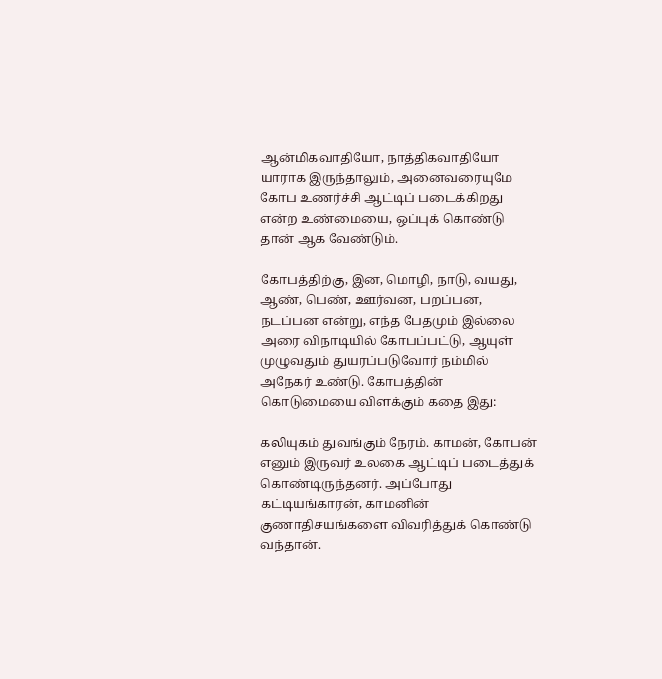ஆன்மிகவாதியோ, நாத்திகவாதியோ யாராக இருந்தாலும், அனைவரையுமே கோப உணர்ச்சி ஆட்டிப் படைக்கிறது என்ற உண்மையை, ஒப்புக் கொண்டு தான் ஆக வேண்டும்.

கோபத்திற்கு, இன, மொழி, நாடு, வயது, ஆண், பெண், ஊர்வன, பறப்பன, நடப்பன என்று, எந்த பேதமும் இல்லை அரை விநாடியில் கோபப்பட்டு, ஆயுள் முழுவதும் துயரப்படுவோர் நம்மில் அநேகர் உண்டு. கோபத்தின் கொடுமையை விளக்கும் கதை இது:

கலியுகம் துவங்கும் நேரம். காமன், கோபன் எனும் இருவர் உலகை ஆட்டிப் படைத்துக் கொண்டிருந்தனர். அப்போது கட்டியங்காரன், காமனின் குணாதிசயங்களை விவரித்துக் கொண்டு வந்தான்.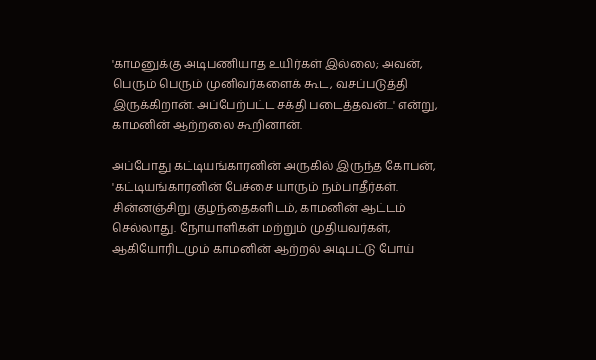'காமனுக்கு அடிபணியாத உயிர்கள் இல்லை; அவன், பெரும் பெரும் முனிவர்களைக் கூட, வசப்படுத்தி இருக்கிறான். அப்பேற்பட்ட சக்தி படைத்தவன்...' என்று, காமனின் ஆற்றலை கூறினான்.

அப்போது கட்டியங்காரனின் அருகில் இருந்த கோபன், 'கட்டியங்காரனின் பேச்சை யாரும் நம்பாதீர்கள். சின்னஞ்சிறு குழந்தைகளிடம், காமனின் ஆட்டம் செல்லாது. நோயாளிகள் மற்றும் முதியவர்கள், ஆகியோரிடமும் காமனின் ஆற்றல் அடிபட்டு போய்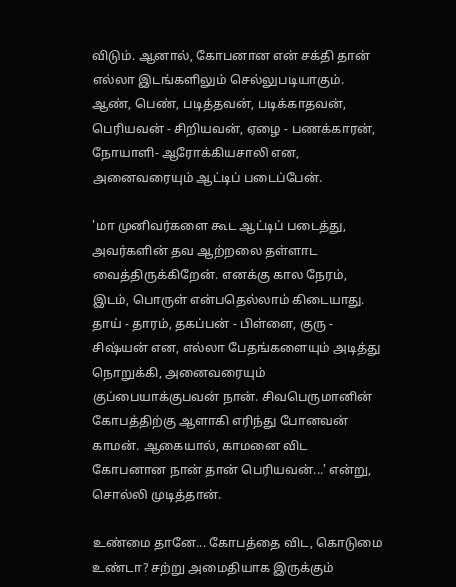விடும். ஆனால், கோபனான என் சக்தி தான் எல்லா இடங்களிலும் செல்லுபடியாகும். ஆண், பெண், படித்தவன், படிக்காதவன், பெரியவன் - சிறியவன், ஏழை - பணக்காரன், நோயாளி- ஆரோக்கியசாலி என, அனைவரையும் ஆட்டிப் படைப்பேன்.

'மா முனிவர்களை கூட ஆட்டிப் படைத்து, அவர்களின் தவ ஆற்றலை தள்ளாட வைத்திருக்கிறேன். எனக்கு கால நேரம், இடம், பொருள் என்பதெல்லாம் கிடையாது. தாய் - தாரம், தகப்பன் - பிள்ளை, குரு - சிஷ்யன் என, எல்லா பேதங்களையும் அடித்து நொறுக்கி, அனைவரையும் குப்பையாக்குபவன் நான். சிவபெருமானின் கோபத்திற்கு ஆளாகி எரிந்து போனவன் காமன். ஆகையால், காமனை விட கோபனான நான் தான் பெரியவன்...' என்று, சொல்லி முடித்தான்.

உண்மை தானே... கோபத்தை விட, கொடுமை உண்டா? சற்று அமைதியாக இருக்கும்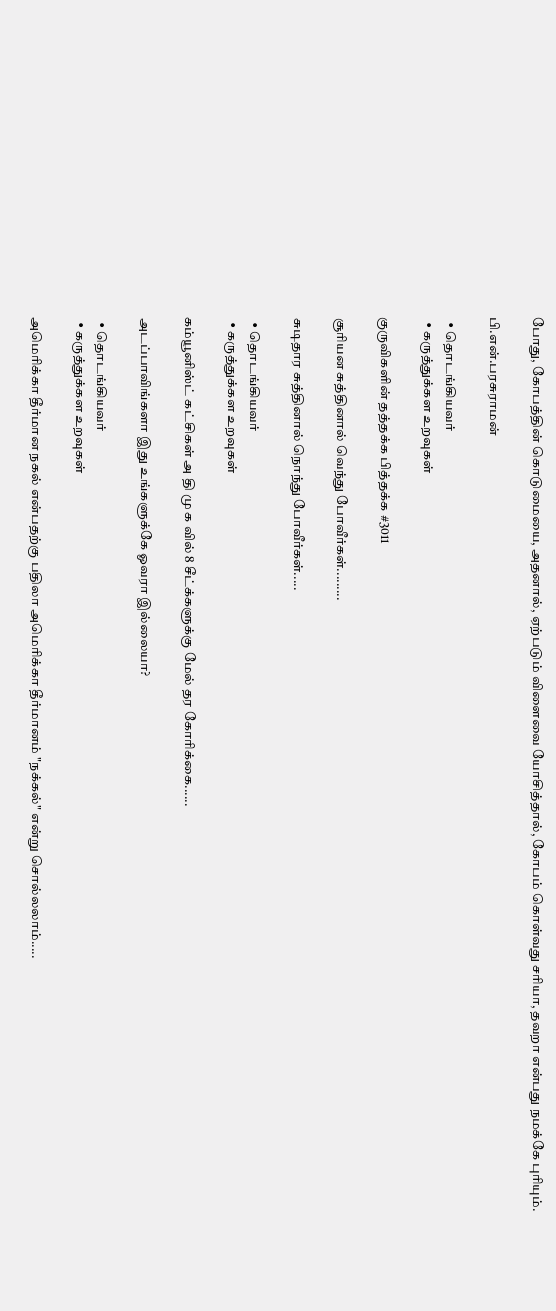போது, கோபத்தின் கொடுமையை, அதனால், ஏற்படும் விளைவை யோசித்தால், கோபம் கொள்வது சரியா, தவறா என்பது நமக்கே புரியும்.

பி.என்.பரசுராமன்

  • தொடங்கியவர்
  • கருத்துக்கள உறவுகள்

குருவிகளின் தத்தக்க பித்தக்க #3011

சூரியன சுத்தினால் வெந்து போவீர்கள்.........

சுடிதார சுத்தினால் நொந்து போவீர்கள்.....

  • தொடங்கியவர்
  • கருத்துக்கள உறவுகள்

கம்யூனிஸ்ட் கட்சிகள் அ தி மு க வில் 8 சீட்க்களுக்கு மேல் தர கோரிக்கை......

அடப்பாவிங்களா இது உங்களுக்கே ஓவரா இல்லையா?

  • தொடங்கியவர்
  • கருத்துக்கள உறவுகள்

அமெரிக்கா தீர்மான நகல் என்பதற்கு பதிலா அமெரிக்கா தீர்மானம் "நக்கல்" என்று சொல்லலாம்.....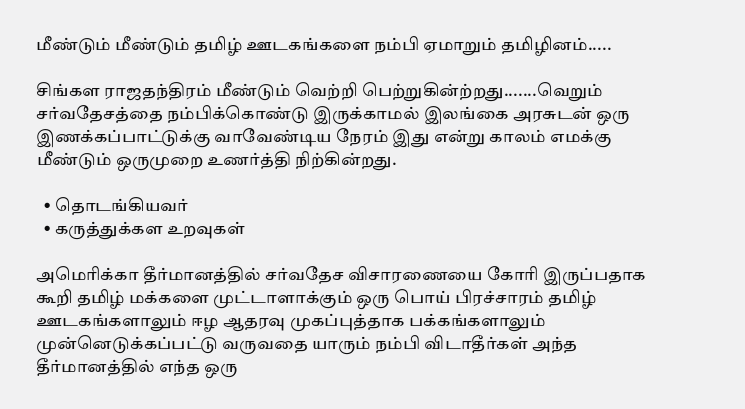மீண்டும் மீண்டும் தமிழ் ஊடகங்களை நம்பி ஏமாறும் தமிழினம்.....

சிங்கள ராஜதந்திரம் மீண்டும் வெற்றி பெற்றுகின்ற்றது.......வெறும் சர்வதேசத்தை நம்பிக்கொண்டு இருக்காமல் இலங்கை அரசுடன் ஒரு இணக்கப்பாட்டுக்கு வாவேண்டிய நேரம் இது என்று காலம் எமக்கு மீண்டும் ஒருமுறை உணர்த்தி நிற்கின்றது.

  • தொடங்கியவர்
  • கருத்துக்கள உறவுகள்

அமெரிக்கா தீர்மானத்தில் சர்வதேச விசாரணையை கோரி இருப்பதாக கூறி தமிழ் மக்களை முட்டாளாக்கும் ஒரு பொய் பிரச்சாரம் தமிழ் ஊடகங்களாலும் ஈழ ஆதரவு முகப்புத்தாக பக்கங்களாலும் முன்னெடுக்கப்பட்டு வருவதை யாரும் நம்பி விடாதீர்கள் அந்த தீர்மானத்தில் எந்த ஒரு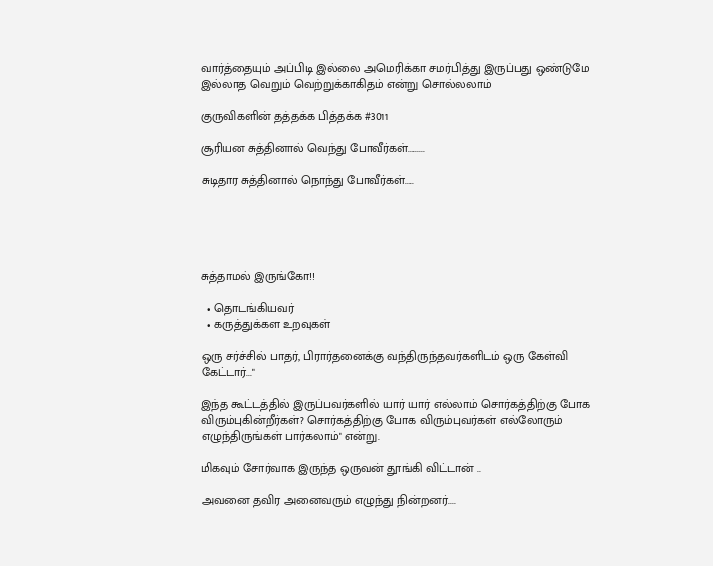வார்த்தையும் அப்பிடி இல்லை அமெரிக்கா சமர்பித்து இருப்பது ஒண்டுமே இல்லாத வெறும் வெற்றுக்காகிதம் என்று சொல்லலாம்

குருவிகளின் தத்தக்க பித்தக்க #3011

சூரியன சுத்தினால் வெந்து போவீர்கள்.........

சுடிதார சுத்தினால் நொந்து போவீர்கள்.....





சுத்தாமல் இருங்கோ!!

  • தொடங்கியவர்
  • கருத்துக்கள உறவுகள்

ஒரு சர்ச்சில் பாதர், பிரார்தனைக்கு வந்திருந்தவர்களிடம் ஒரு கேள்வி கேட்டார்..."

இந்த கூட்டத்தில் இருப்பவர்களில் யார் யார் எல்லாம் சொர்கத்திற்கு போக விரும்புகின்றீர்கள்? சொர்கத்திற்கு போக விரும்புவர்கள் எல்லோரும் எழுந்திருங்கள் பார்கலாம்" என்று.

மிகவும் சோர்வாக இருந்த ஒருவன் தூங்கி விட்டான் ..

அவனை தவிர அனைவரும் எழுந்து நின்றனர்....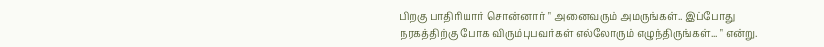பிறகு பாதிரியார் சொன்னார் " அனைவரும் அமருங்கள்.. இப்போது நரகத்திற்கு போக விரும்புபவர்கள் எல்லோரும் எழுந்திருங்கள்... " என்று.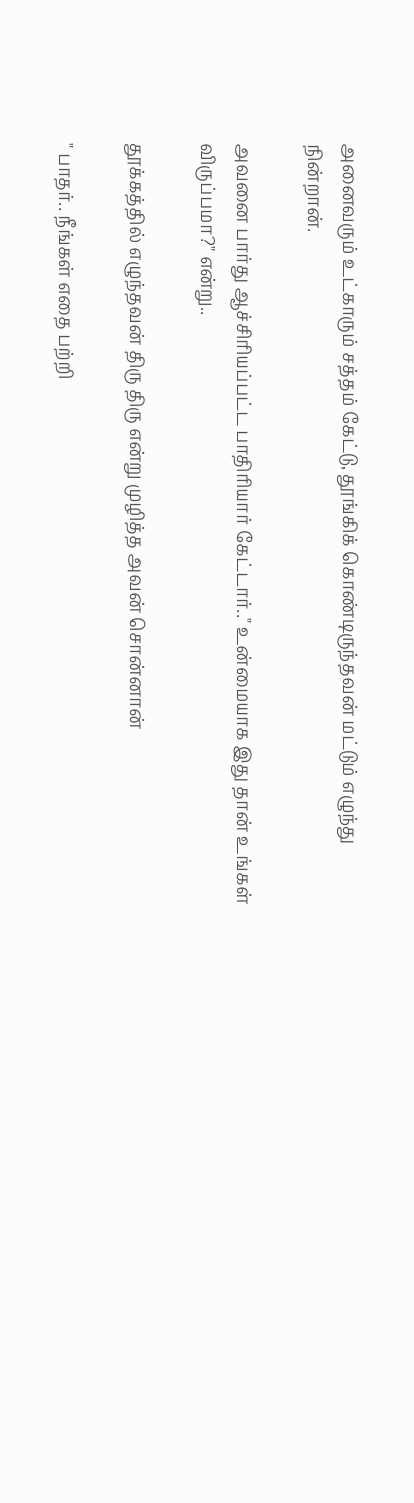அனைவரும் உட்காரும் சத்தம் கேட்டு, தூங்கிக் கொண்டிருந்தவன் மட்டும் எழுந்து நின்றான்.

அவனை பார்து ஆச்சிரியப்பட்ட பாதிரியார் கேட்டார்.." உன்மையாக இது தான் உங்கள் விருப்பமா?" என்று..

தூக்கத்தில் எழுந்தவன் திரு திரு என்று முழித்த அவன் சொன்னான்

" பாதர்.. நீங்கள் எதை பற்றி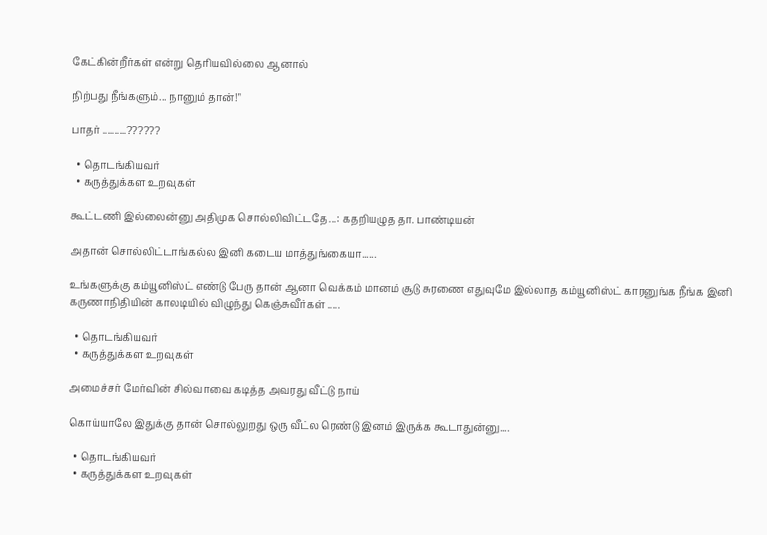கேட்கின்றீர்கள் என்று தெரியவில்லை ஆனால்

நிற்பது நீங்களும்... நானும் தான்!"

பாதர் ..........??????

  • தொடங்கியவர்
  • கருத்துக்கள உறவுகள்

கூட்டணி இல்லைன்னு அதிமுக சொல்லிவிட்டதே...: கதறியழுத தா. பாண்டியன்

அதான் சொல்லிட்டாங்கல்ல இனி கடைய மாத்துங்கையா......

உங்களுக்கு கம்யூனிஸ்ட் எண்டு பேரு தான் ஆனா வெக்கம் மானம் சூடு சுரணை எதுவுமே இல்லாத கம்யூனிஸ்ட் காரனுங்க நீங்க இனி கருணாநிதியின் காலடியில் விழுந்து கெஞ்சுவீர்கள் .....

  • தொடங்கியவர்
  • கருத்துக்கள உறவுகள்

அமைச்சர் மேர்வின் சில்வாவை கடித்த அவரது வீட்டு நாய்

கொய்யாலே இதுக்கு தான் சொல்லுறது ஒரு வீட்ல ரெண்டு இனம் இருக்க கூடாதுன்னு....

  • தொடங்கியவர்
  • கருத்துக்கள உறவுகள்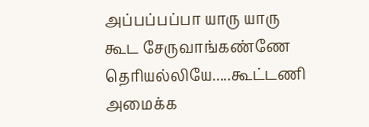அப்பப்பப்பா யாரு யாரு கூட சேருவாங்கண்ணே தெரியல்லியே.....கூட்டணி அமைக்க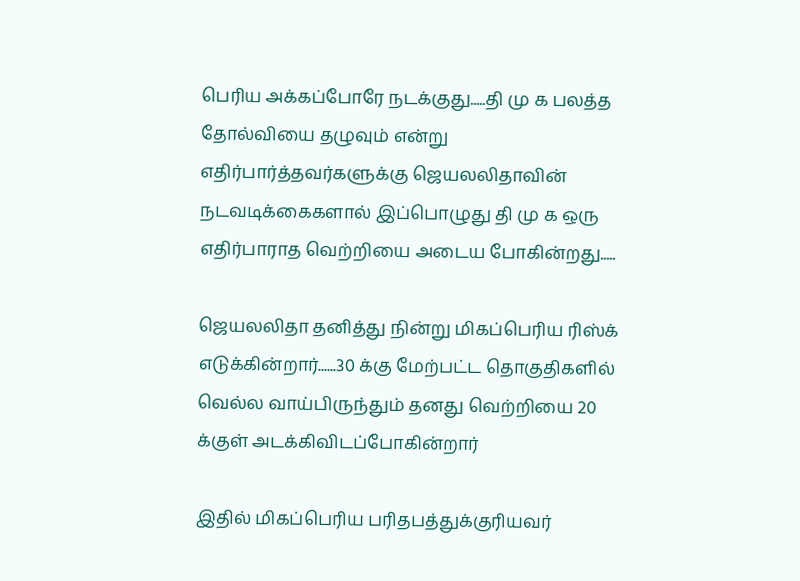பெரிய அக்கப்போரே நடக்குது.....தி மு க பலத்த தோல்வியை தழுவும் என்று எதிர்பார்த்தவர்களுக்கு ஜெயலலிதாவின் நடவடிக்கைகளால் இப்பொழுது தி மு க ஒரு எதிர்பாராத வெற்றியை அடைய போகின்றது.....

ஜெயலலிதா தனித்து நின்று மிகப்பெரிய ரிஸ்க் எடுக்கின்றார்......30 க்கு மேற்பட்ட தொகுதிகளில் வெல்ல வாய்பிருந்தும் தனது வெற்றியை 20 க்குள் அடக்கிவிடப்போகின்றார்

இதில் மிகப்பெரிய பரிதபத்துக்குரியவர்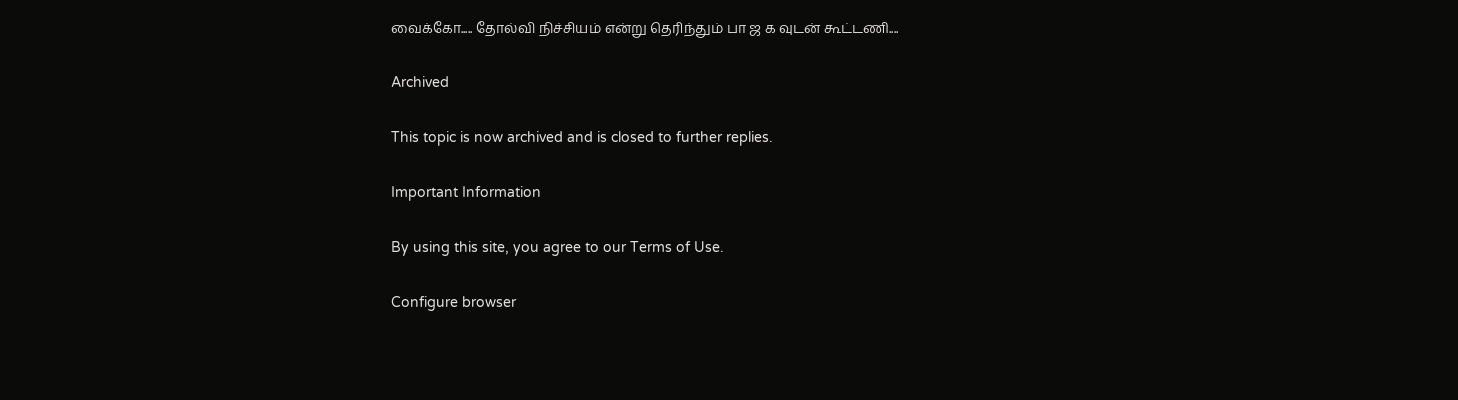வைக்கோ..... தோல்வி நிச்சியம் என்று தெரிந்தும் பா ஜ க வுடன் கூட்டணி....

Archived

This topic is now archived and is closed to further replies.

Important Information

By using this site, you agree to our Terms of Use.

Configure browser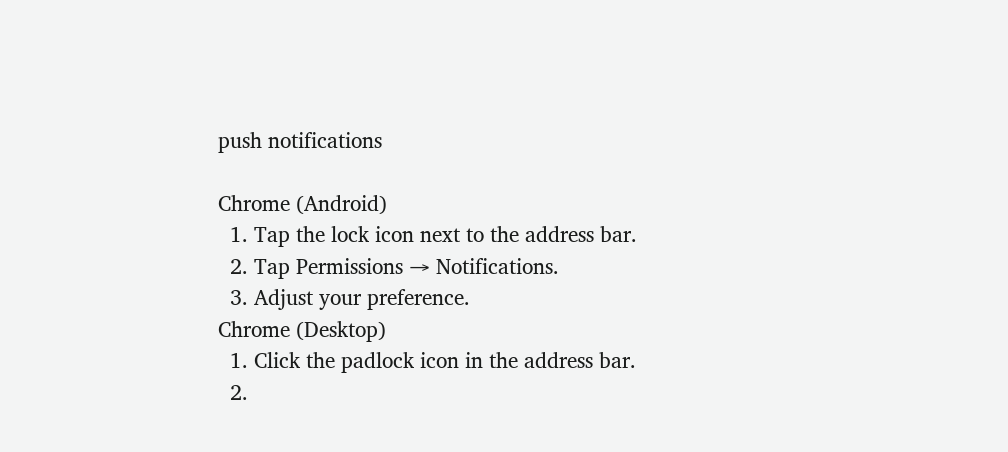push notifications

Chrome (Android)
  1. Tap the lock icon next to the address bar.
  2. Tap Permissions → Notifications.
  3. Adjust your preference.
Chrome (Desktop)
  1. Click the padlock icon in the address bar.
  2.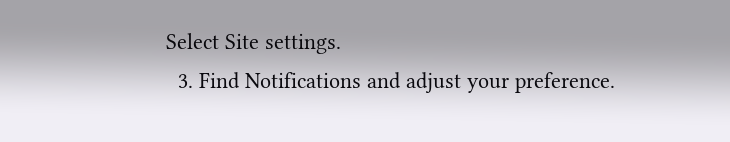Select Site settings.
  3. Find Notifications and adjust your preference.